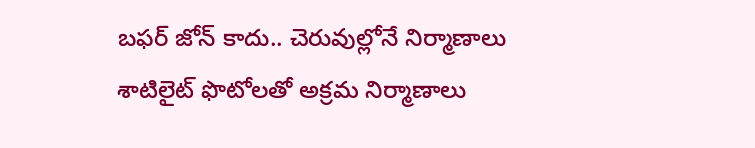బఫర్ జోన్ కాదు.. చెరువుల్లోనే నిర్మాణాలు
శాటిలైట్ ఫొటోలతో అక్రమ నిర్మాణాలు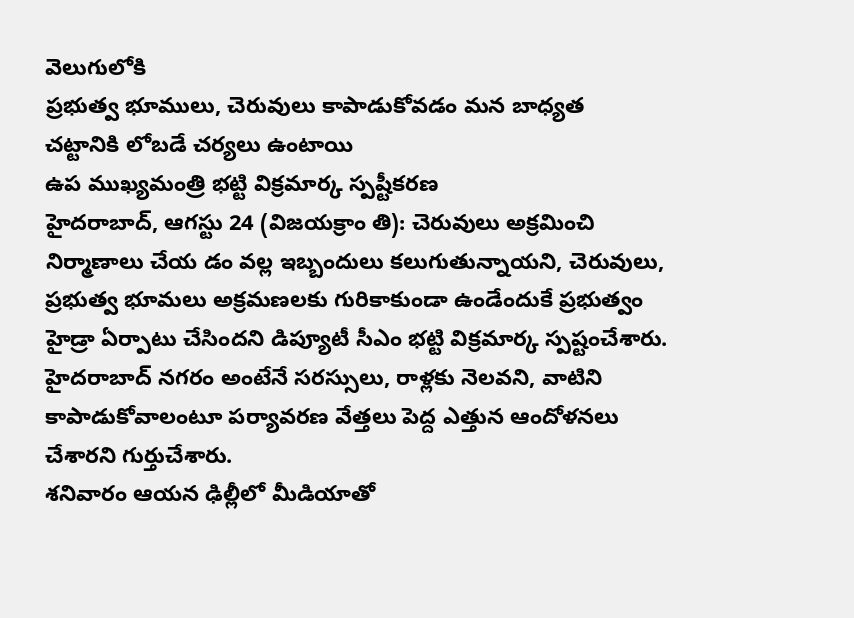వెలుగులోకి
ప్రభుత్వ భూములు, చెరువులు కాపాడుకోవడం మన బాధ్యత
చట్టానికి లోబడే చర్యలు ఉంటాయి
ఉప ముఖ్యమంత్రి భట్టి విక్రమార్క స్పష్టీకరణ
హైదరాబాద్, ఆగస్టు 24 (విజయక్రాం తి): చెరువులు అక్రమించి నిర్మాణాలు చేయ డం వల్ల ఇబ్బందులు కలుగుతున్నాయని, చెరువులు, ప్రభుత్వ భూమలు అక్రమణలకు గురికాకుండా ఉండేందుకే ప్రభుత్వం హైడ్రా ఏర్పాటు చేసిందని డిప్యూటీ సీఎం భట్టి విక్రమార్క స్పష్టంచేశారు. హైదరాబాద్ నగరం అంటేనే సరస్సులు, రాళ్లకు నెలవని, వాటిని కాపాడుకోవాలంటూ పర్యావరణ వేత్తలు పెద్ద ఎత్తున ఆందోళనలు చేశారని గుర్తుచేశారు.
శనివారం ఆయన ఢిల్లీలో మీడియాతో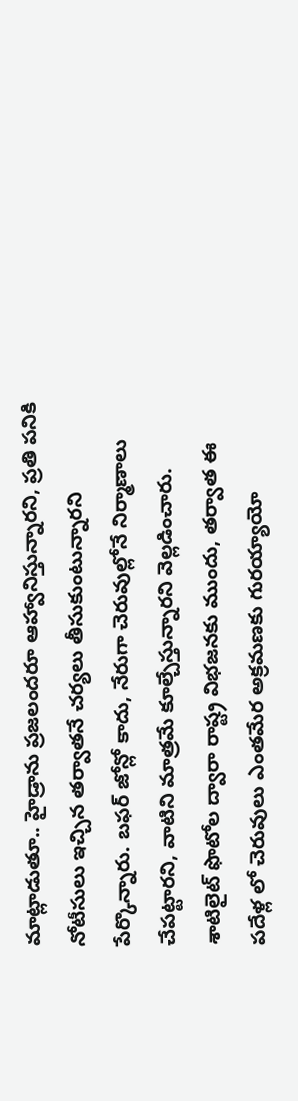మాట్లాడుతూ.. హైడ్రాను ప్రజలందరూ ఆహ్వానిస్తున్నారని, ప్రతి పనికి నోటీసులు ఇచ్చిన తర్వాతనే చర్యలు తీసుకుంటున్నారని పేర్కొన్నారు. బఫర్ జోన్లో కాదు, నేరుగా చెరువుల్లోనే నిర్మాణాలు చేపట్టారని, వాటిని మాత్రమే కూల్చేస్తున్నారని వెల్లడించారు.
శాటిలైట్ ఫొటోల ద్వారా రాష్ట్ర విభజనకు ముందు, తర్వాత ఈ పదేళ్ల లో చెరువులు ఎంతమేర అక్రమణకు గురయ్యాయో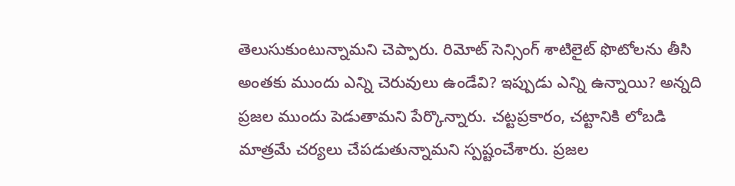తెలుసుకుంటున్నామని చెప్పారు. రిమోట్ సెన్సింగ్ శాటిలైట్ ఫొటోలను తీసి అంతకు ముందు ఎన్ని చెరువులు ఉండేవి? ఇప్పుడు ఎన్ని ఉన్నాయి? అన్నది ప్రజల ముందు పెడుతామని పేర్కొన్నారు. చట్టప్రకారం, చట్టానికి లోబడి మాత్రమే చర్యలు చేపడుతున్నామని స్పష్టంచేశారు. ప్రజల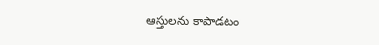ఆస్తులను కాపాడటం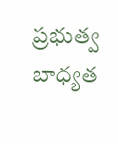ప్రభుత్వ బాధ్యత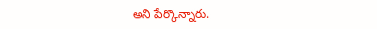అని పేర్కొన్నారు.